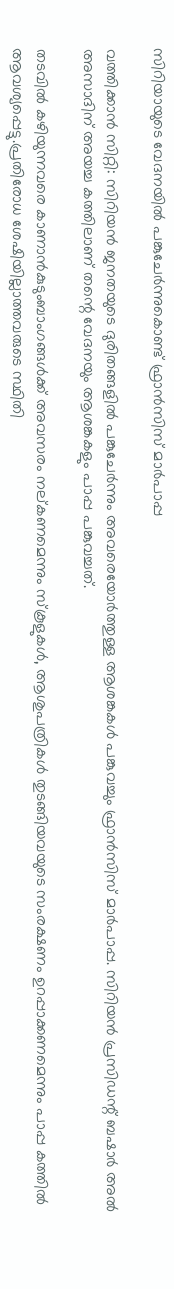സിറിയായുടെ വേദനയില്‍ പങ്കുചേര്‍ന്നുകൊണ്ട് ഫ്രാന്‍സിസ് മാര്‍പാപ്പ

വത്തിക്കാന്‍ സിറ്റി: സിറിയന്‍ ജനതയുടെ ദുരിതങ്ങളില്‍ പങ്കുചേര്‍ന്നും അവരെയോര്‍ത്തുള്ള ആശങ്കകള്‍ പങ്കുവച്ചും ഫ്രാന്‍സിസ് മാര്‍പാപ്പ. സിറിയന്‍ പ്രസിഡന്റ് ബഷാര്‍ അല്‍ അസാദിന് അയച്ച കത്തിലാണ് തന്റെ വേദനയും ആശങ്കകളും പാപ്പ പങ്കുവച്ചത്.

തടവില്‍ കഴിയുന്നവരെ കാണാന്‍കുടുംബാംഗങ്ങള്‍ക്ക് അവസരം നല്കണമെന്നും സ്‌കൂളുകള്‍, ആശുപത്രികള്‍ തുടങ്ങിയവയുടെ സംരക്ഷണം ഉറപ്പാക്കണമെന്നും പാപ്പ കത്തില്‍ ആവശ്യപ്പെട്ടു.പ്രതിരോധ ശേഷിയില്ലാത്തവരുടെ സ്ഥിതി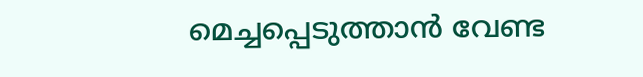മെച്ചപ്പെടുത്താന്‍ വേണ്ട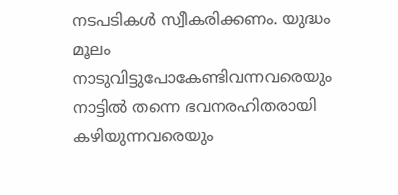നടപടികള്‍ സ്വീകരിക്കണം. യുദ്ധം മൂലം നാടുവിട്ടുപോകേണ്ടിവന്നവരെയും നാട്ടില്‍ തന്നെ ഭവനരഹിതരായി കഴിയുന്നവരെയും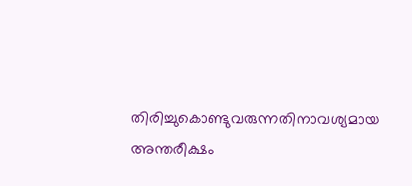തിരിച്ചുകൊണ്ടുവരുന്നതിനാവശ്യമായ അന്തരീക്ഷം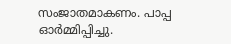സംജാതമാകണം. പാപ്പ ഓര്‍മ്മിപ്പിച്ചു.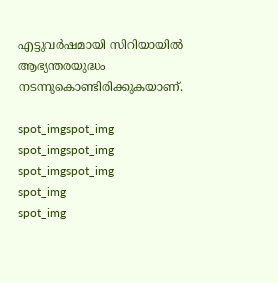എട്ടുവര്‍ഷമായി സിറിയായില്‍ ആഭ്യന്തരയുദ്ധം നടന്നുകൊണ്ടിരിക്കുകയാണ്.

spot_imgspot_img
spot_imgspot_img
spot_imgspot_img
spot_img
spot_img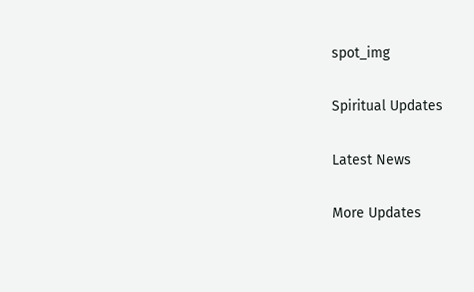spot_img

Spiritual Updates

Latest News

More Updates